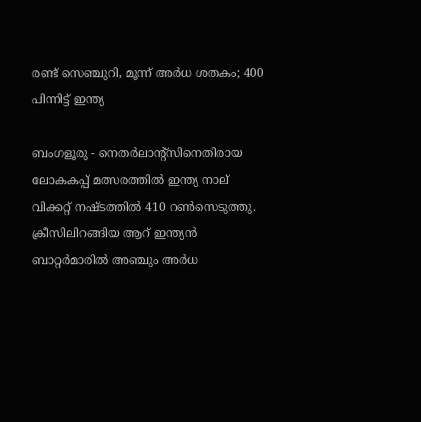രണ്ട് സെഞ്ചുറി, മൂന്ന് അര്‍ധ ശതകം; 400 പിന്നിട്ട് ഇന്ത്യ

ബംഗളൂരു - നെതര്‍ലാന്റ്‌സിനെതിരായ ലോകകപ്പ് മത്സരത്തില്‍ ഇന്ത്യ നാല് വിക്കറ്റ് നഷ്ടത്തില്‍ 410 റണ്‍സെടുത്തു. ക്രീസിലിറങ്ങിയ ആറ് ഇന്ത്യന്‍ ബാറ്റര്‍മാരില്‍ അഞ്ചും അര്‍ധ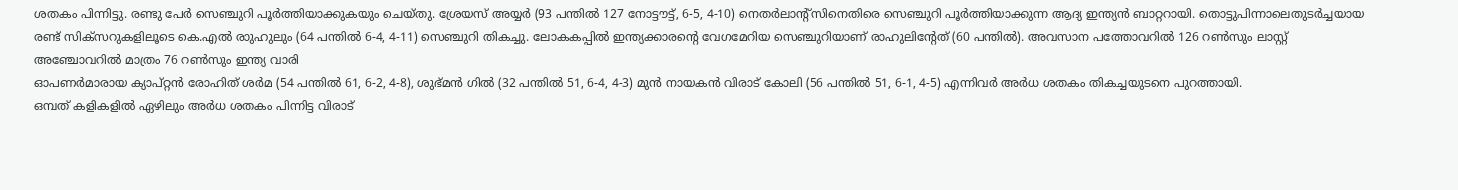ശതകം പിന്നിട്ടു. രണ്ടു പേര്‍ സെഞ്ചുറി പൂര്‍ത്തിയാക്കുകയും ചെയ്തു. ശ്രേയസ് അയ്യര്‍ (93 പന്തില്‍ 127 നോട്ടൗട്ട്, 6-5, 4-10) നെതര്‍ലാന്റ്‌സിനെതിരെ സെഞ്ചുറി പൂര്‍ത്തിയാക്കുന്ന ആദ്യ ഇന്ത്യന്‍ ബാറ്ററായി. തൊട്ടുപിന്നാലെതുടര്‍ച്ചയായ രണ്ട് സിക്‌സറുകളിലൂടെ കെ.എല്‍ രാുഹുലും (64 പന്തില്‍ 6-4, 4-11) സെഞ്ചുറി തികച്ചു. ലോകകപ്പില്‍ ഇന്ത്യക്കാരന്റെ വേഗമേറിയ സെഞ്ചുറിയാണ് രാഹുലിന്റേത് (60 പന്തില്‍). അവസാന പത്തോവറില്‍ 126 റണ്‍സും ലാസ്റ്റ് അഞ്ചോവറില്‍ മാത്രം 76 റണ്‍സും ഇന്ത്യ വാരി
ഓപണര്‍മാരായ ക്യാപ്റ്റന്‍ രോഹിത് ശര്‍മ (54 പന്തില്‍ 61, 6-2, 4-8), ശുഭ്മന്‍ ഗില്‍ (32 പന്തില്‍ 51, 6-4, 4-3) മുന്‍ നായകന്‍ വിരാട് കോലി (56 പന്തില്‍ 51, 6-1, 4-5) എന്നിവര്‍ അര്‍ധ ശതകം തികച്ചയുടനെ പുറത്തായി.
ഒമ്പത് കളികളില്‍ ഏഴിലും അര്‍ധ ശതകം പിന്നിട്ട വിരാട്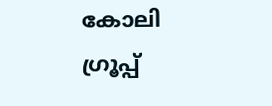കോലി ഗ്രൂപ്പ്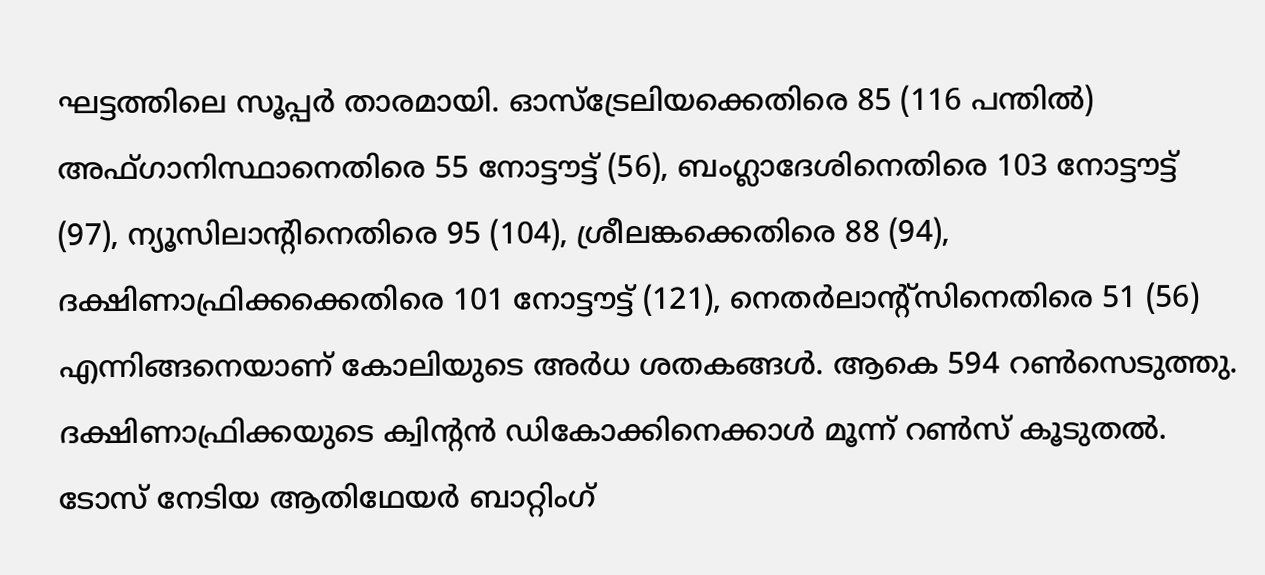ഘട്ടത്തിലെ സൂപ്പര്‍ താരമായി. ഓസ്‌ട്രേലിയക്കെതിരെ 85 (116 പന്തില്‍) അഫ്ഗാനിസ്ഥാനെതിരെ 55 നോട്ടൗട്ട് (56), ബംഗ്ലാദേശിനെതിരെ 103 നോട്ടൗട്ട് (97), ന്യൂസിലാന്റിനെതിരെ 95 (104), ശ്രീലങ്കക്കെതിരെ 88 (94), ദക്ഷിണാഫ്രിക്കക്കെതിരെ 101 നോട്ടൗട്ട് (121), നെതര്‍ലാന്റ്‌സിനെതിരെ 51 (56) എന്നിങ്ങനെയാണ് കോലിയുടെ അര്‍ധ ശതകങ്ങള്‍. ആകെ 594 റണ്‍സെടുത്തു. ദക്ഷിണാഫ്രിക്കയുടെ ക്വിന്റന്‍ ഡികോക്കിനെക്കാള്‍ മൂന്ന് റണ്‍സ് കൂടുതല്‍.
ടോസ് നേടിയ ആതിഥേയര്‍ ബാറ്റിംഗ്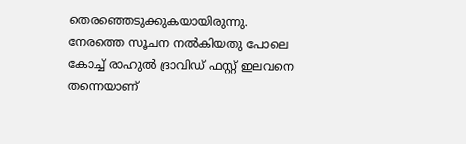തെരഞ്ഞെടുക്കുകയായിരുന്നു. നേരത്തെ സൂചന നല്‍കിയതു പോലെ കോച്ച് രാഹുല്‍ ദ്രാവിഡ് ഫസ്റ്റ് ഇലവനെ തന്നെയാണ്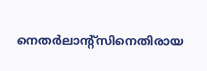നെതര്‍ലാന്റ്‌സിനെതിരായ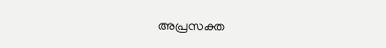അപ്രസക്ത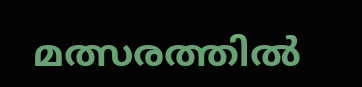മത്സരത്തില്‍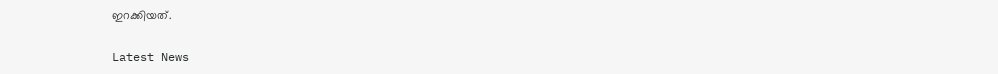ഇറക്കിയത്.

Latest News